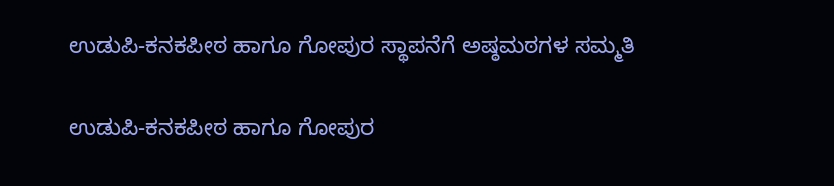ಉಡುಪಿ-ಕನಕಪೀಠ ಹಾಗೂ ಗೋಪುರ ಸ್ಥಾಪನೆಗೆ ಅಷ್ಠಮಠಗಳ ಸಮ್ಮತಿ

ಉಡುಪಿ-ಕನಕಪೀಠ ಹಾಗೂ ಗೋಪುರ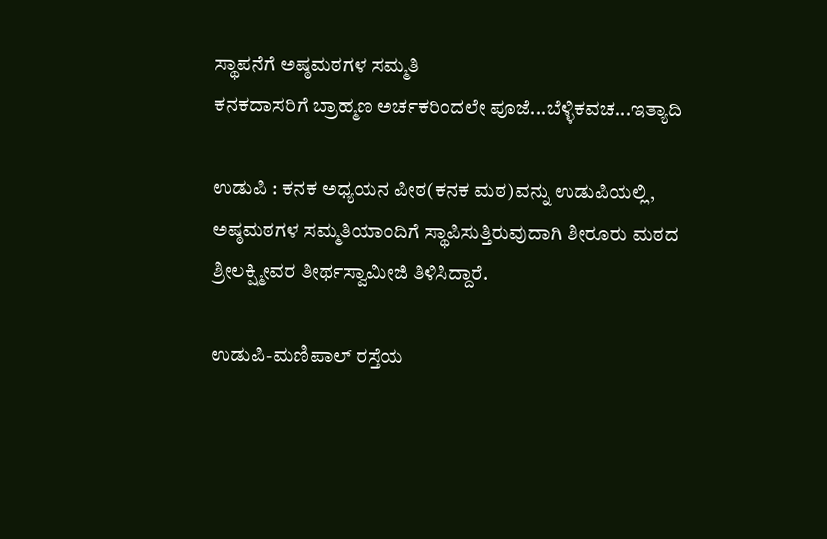ಸ್ಥಾಪನೆಗೆ ಅಷ್ಠಮಠಗಳ ಸಮ್ಮತಿ
ಕನಕದಾಸರಿಗೆ ಬ್ರಾಹ್ಮಣ ಅರ್ಚಕರಿಂದಲೇ ಪೂಜೆ...ಬೆಳ್ಳಿಕವಚ...ಇತ್ಯಾದಿ

ಉಡುಪಿ : ಕನಕ ಅಧ್ಯಯನ ಪೀಠ(ಕನಕ ಮಠ)ವನ್ನು ಉಡುಪಿಯಲ್ಲಿ, ಅಷ್ಠಮಠಗಳ ಸಮ್ಮತಿಯಾಂದಿಗೆ ಸ್ಥಾಪಿಸುತ್ತಿರುವುದಾಗಿ ಶೀರೂರು ಮಠದ ಶ್ರೀಲಕ್ಷ್ಮೀವರ ತೀರ್ಥಸ್ವಾಮೀಜಿ ತಿಳಿಸಿದ್ದಾರೆ.

ಉಡುಪಿ-ಮಣಿಪಾಲ್‌ ರಸ್ತೆಯ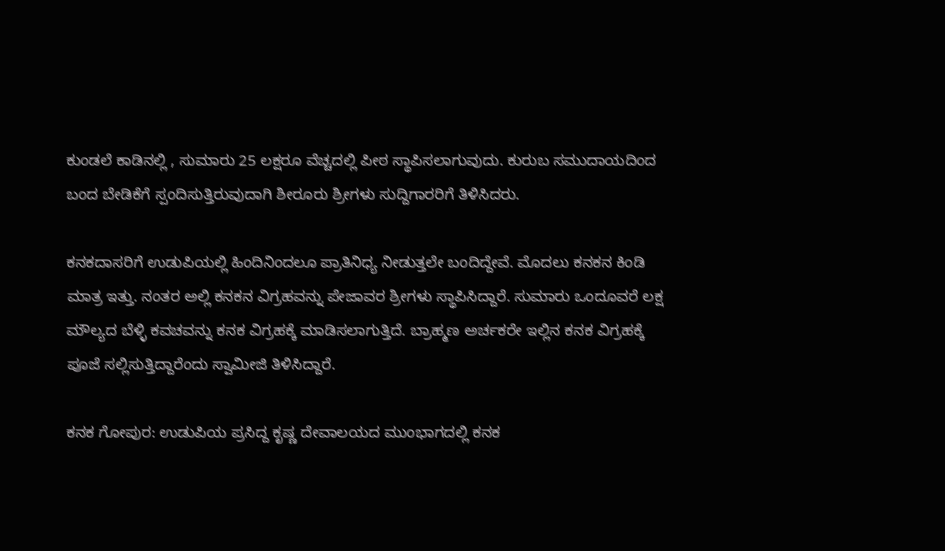ಕುಂಡಲೆ ಕಾಡಿನಲ್ಲಿ , ಸುಮಾರು 25 ಲಕ್ಷರೂ ವೆಚ್ಚದಲ್ಲಿ ಪೀಠ ಸ್ಥಾಪಿಸಲಾಗುವುದು. ಕುರುಬ ಸಮುದಾಯದಿಂದ ಬಂದ ಬೇಡಿಕೆಗೆ ಸ್ಪಂದಿಸುತ್ತಿರುವುದಾಗಿ ಶೀರೂರು ಶ್ರೀಗಳು ಸುದ್ದಿಗಾರರಿಗೆ ತಿಳಿಸಿದರು.

ಕನಕದಾಸರಿಗೆ ಉಡುಪಿಯಲ್ಲಿ ಹಿಂದಿನಿಂದಲೂ ಪ್ರಾತಿನಿಧ್ಯ ನೀಡುತ್ತಲೇ ಬಂದಿದ್ದೇವೆ. ಮೊದಲು ಕನಕನ ಕಿಂಡಿ ಮಾತ್ರ ಇತ್ತು. ನಂತರ ಅಲ್ಲಿ ಕನಕನ ವಿಗ್ರಹವನ್ನು ಪೇಜಾವರ ಶ್ರೀಗಳು ಸ್ಥಾಪಿಸಿದ್ದಾರೆ. ಸುಮಾರು ಒಂದೂವರೆ ಲಕ್ಷ ಮೌಲ್ಯದ ಬೆಳ್ಳಿ ಕವಚವನ್ನು ಕನಕ ವಿಗ್ರಹಕ್ಕೆ ಮಾಡಿಸಲಾಗುತ್ತಿದೆ. ಬ್ರಾಹ್ಮಣ ಅರ್ಚಕರೇ ಇಲ್ಲಿನ ಕನಕ ವಿಗ್ರಹಕ್ಕೆ ಪೂಜೆ ಸಲ್ಲಿಸುತ್ತಿದ್ದಾರೆಂದು ಸ್ವಾಮೀಜಿ ತಿಳಿಸಿದ್ದಾರೆ.

ಕನಕ ಗೋಪುರ: ಉಡುಪಿಯ ಪ್ರಸಿದ್ದ ಕೃಷ್ಣ ದೇವಾಲಯದ ಮುಂಭಾಗದಲ್ಲಿ ಕನಕ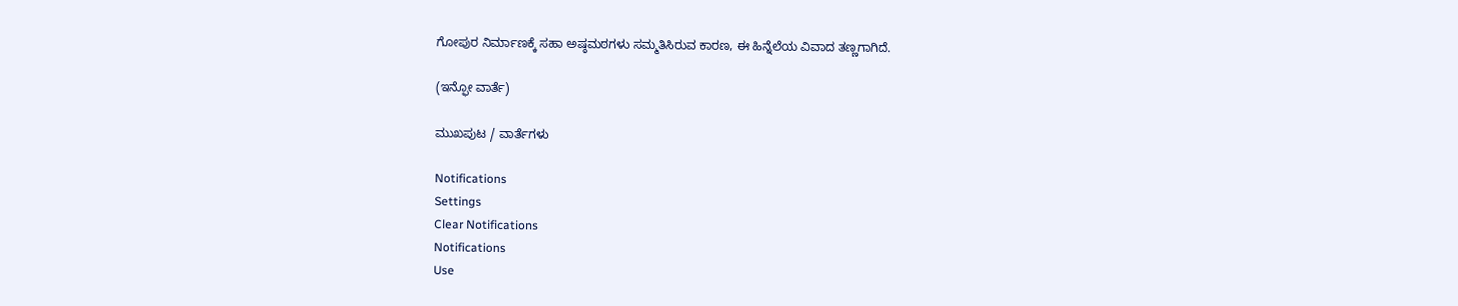ಗೋಪುರ ನಿರ್ಮಾಣಕ್ಕೆ ಸಹಾ ಅಷ್ಠಮಠಗಳು ಸಮ್ಮತಿಸಿರುವ ಕಾರಣ, ಈ ಹಿನ್ನೆಲೆಯ ವಿವಾದ ತಣ್ಣಗಾಗಿದೆ.

(ಇನ್ಫೋ ವಾರ್ತೆ)

ಮುಖಪುಟ / ವಾರ್ತೆಗಳು

Notifications
Settings
Clear Notifications
Notifications
Use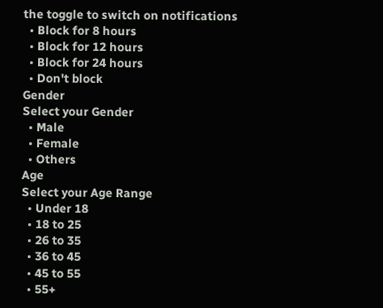the toggle to switch on notifications
  • Block for 8 hours
  • Block for 12 hours
  • Block for 24 hours
  • Don't block
Gender
Select your Gender
  • Male
  • Female
  • Others
Age
Select your Age Range
  • Under 18
  • 18 to 25
  • 26 to 35
  • 36 to 45
  • 45 to 55
  • 55+